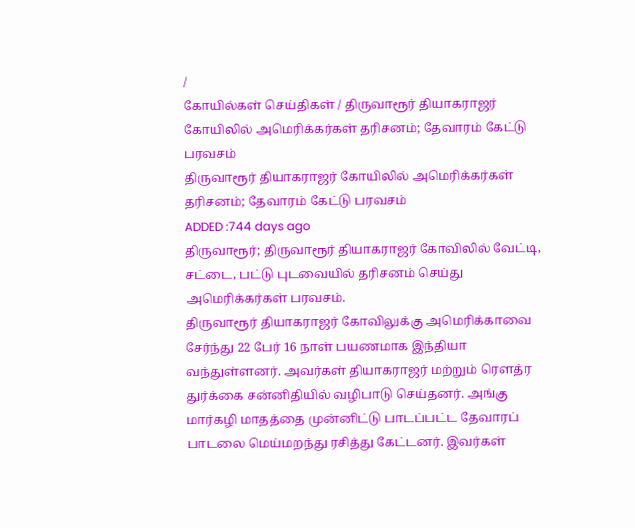/
கோயில்கள் செய்திகள் / திருவாரூர் தியாகராஜர் கோயிலில் அமெரிக்கர்கள் தரிசனம்; தேவாரம் கேட்டு பரவசம்
திருவாரூர் தியாகராஜர் கோயிலில் அமெரிக்கர்கள் தரிசனம்; தேவாரம் கேட்டு பரவசம்
ADDED :744 days ago
திருவாரூர்; திருவாரூர் தியாகராஜர் கோவிலில் வேட்டி, சட்டை, பட்டு புடவையில் தரிசனம் செய்து அமெரிக்கர்கள் பரவசம்.
திருவாரூர் தியாகராஜர் கோவிலுக்கு அமெரிக்காவை சேர்ந்து 22 பேர் 16 நாள் பயணமாக இந்தியா வந்துள்ளனர். அவர்கள் தியாகராஜர் மற்றும் ரெளத்ர துர்க்கை சன்னிதியில் வழிபாடு செய்தனர். அங்கு மார்கழி மாதத்தை முன்னிட்டு பாடப்பட்ட தேவாரப் பாடலை மெய்மறந்து ரசித்து கேட்டனர். இவர்கள்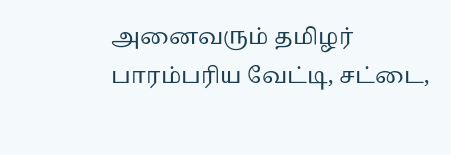அனைவரும் தமிழர் பாரம்பரிய வேட்டி, சட்டை,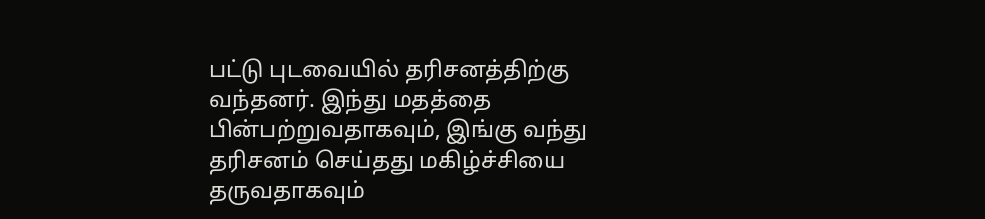பட்டு புடவையில் தரிசனத்திற்கு வந்தனர். இந்து மதத்தை பின்பற்றுவதாகவும், இங்கு வந்து தரிசனம் செய்தது மகிழ்ச்சியை தருவதாகவும்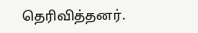தெரிவித்தனர்.